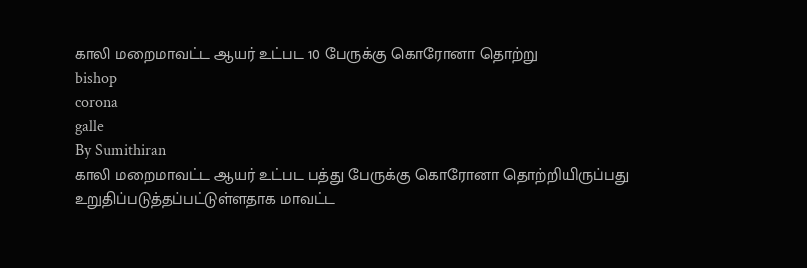காலி மறைமாவட்ட ஆயர் உட்பட 10 பேருக்கு கொரோனா தொற்று
bishop
corona
galle
By Sumithiran
காலி மறைமாவட்ட ஆயர் உட்பட பத்து பேருக்கு கொரோனா தொற்றியிருப்பது உறுதிப்படுத்தப்பட்டுள்ளதாக மாவட்ட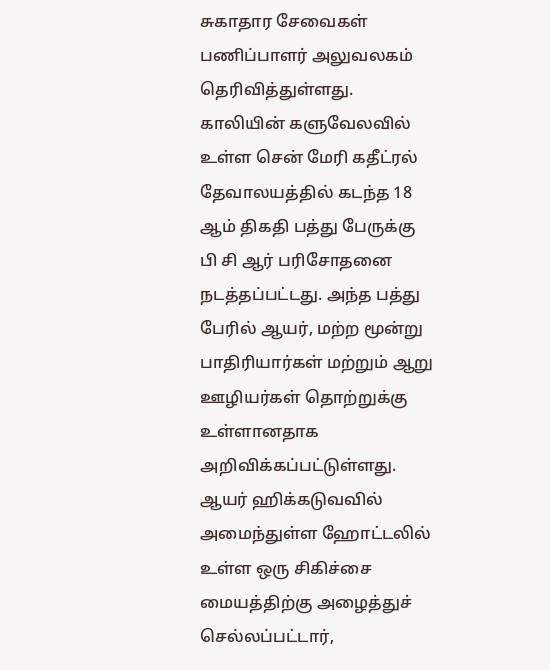சுகாதார சேவைகள் பணிப்பாளர் அலுவலகம் தெரிவித்துள்ளது.
காலியின் களுவேலவில் உள்ள சென் மேரி கதீட்ரல் தேவாலயத்தில் கடந்த 18 ஆம் திகதி பத்து பேருக்கு பி சி ஆர் பரிசோதனை நடத்தப்பட்டது. அந்த பத்து பேரில் ஆயர், மற்ற மூன்று பாதிரியார்கள் மற்றும் ஆறு ஊழியர்கள் தொற்றுக்கு உள்ளானதாக அறிவிக்கப்பட்டுள்ளது.
ஆயர் ஹிக்கடுவவில் அமைந்துள்ள ஹோட்டலில் உள்ள ஒரு சிகிச்சை மையத்திற்கு அழைத்துச் செல்லப்பட்டார்,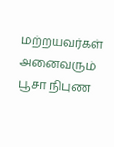மற்றயவர்கள் அனைவரும் பூசா நிபுண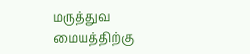மருத்துவ மையத்திற்கு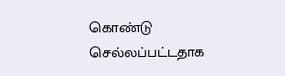கொண்டு செல்லப்பட்டதாக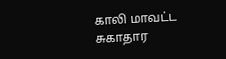காலி மாவட்ட சுகாதார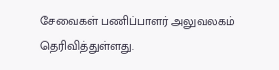சேவைகள் பணிப்பாளர் அலுவலகம் தெரிவித்துள்ளது.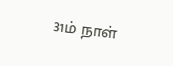31ம் நாள்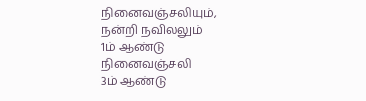நினைவஞ்சலியும், நன்றி நவிலலும்
1ம் ஆண்டு நினைவஞ்சலி
3ம் ஆண்டு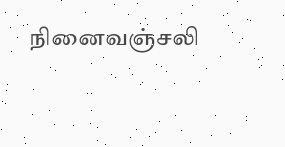நினைவஞ்சலி